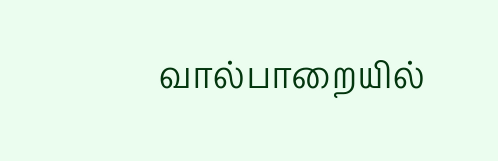வால்பாறையில்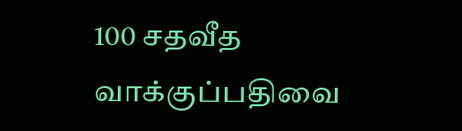100 சதவீத வாக்குப்பதிவை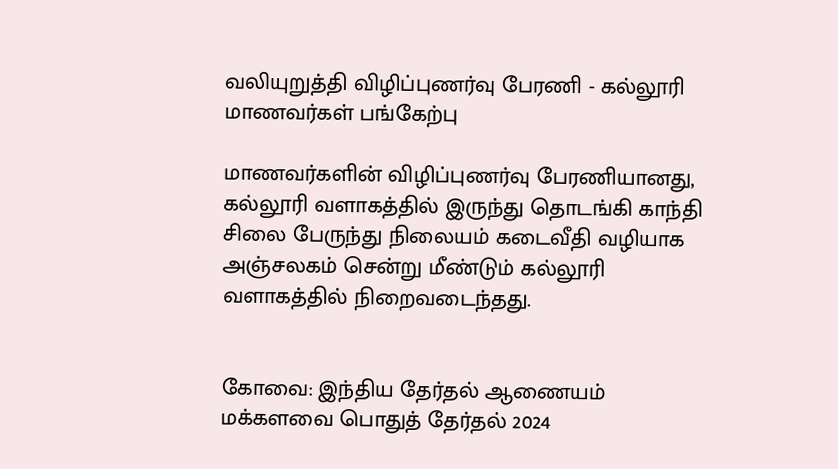வலியுறுத்தி விழிப்புணர்வு பேரணி - கல்லூரி மாணவர்கள் பங்கேற்பு

மாணவர்களின் விழிப்புணர்வு பேரணியானது, கல்லூரி வளாகத்தில் இருந்து தொடங்கி காந்தி சிலை பேருந்து நிலையம் கடைவீதி வழியாக அஞ்சலகம் சென்று மீண்டும் கல்லூரி வளாகத்தில் நிறைவடைந்தது.


கோவை: இந்திய தேர்தல் ஆணையம் மக்களவை பொதுத் தேர்தல் 2024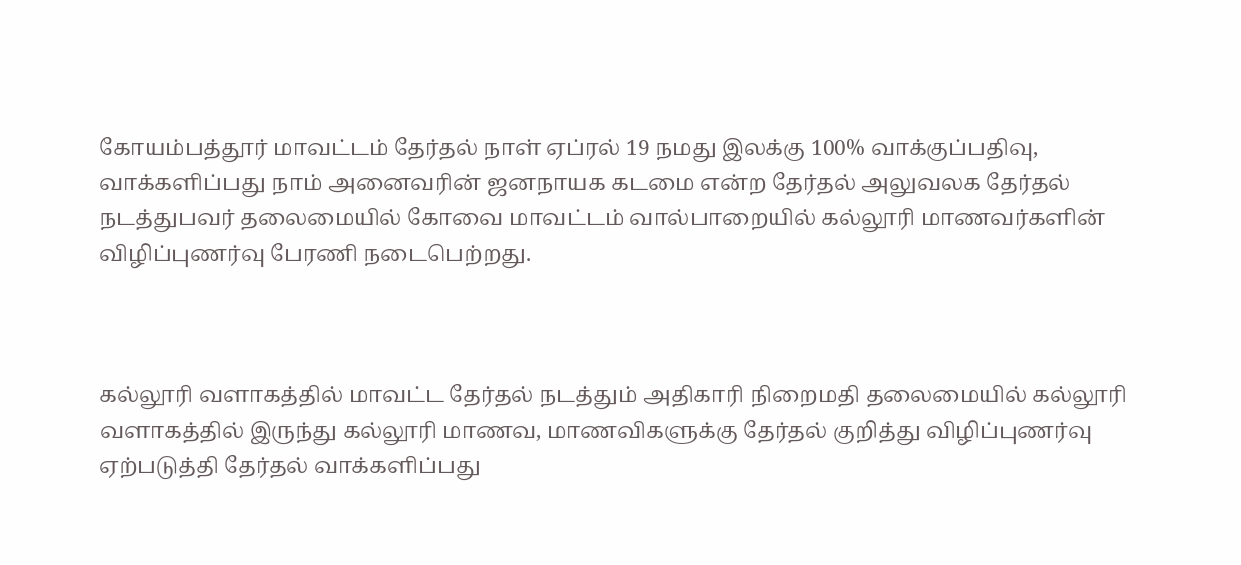கோயம்பத்தூர் மாவட்டம் தேர்தல் நாள் ஏப்ரல் 19 நமது இலக்கு 100% வாக்குப்பதிவு, வாக்களிப்பது நாம் அனைவரின் ஜனநாயக கடமை என்ற தேர்தல் அலுவலக தேர்தல் நடத்துபவர் தலைமையில் கோவை மாவட்டம் வால்பாறையில் கல்லூரி மாணவர்களின் விழிப்புணர்வு பேரணி நடைபெற்றது.



கல்லூரி வளாகத்தில் மாவட்ட தேர்தல் நடத்தும் அதிகாரி நிறைமதி தலைமையில் கல்லூரி வளாகத்தில் இருந்து கல்லூரி மாணவ, மாணவிகளுக்கு தேர்தல் குறித்து விழிப்புணர்வு ஏற்படுத்தி தேர்தல் வாக்களிப்பது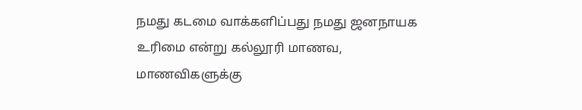நமது கடமை வாக்களிப்பது நமது ஜனநாயக உரிமை என்று கல்லூரி மாணவ, மாணவிகளுக்கு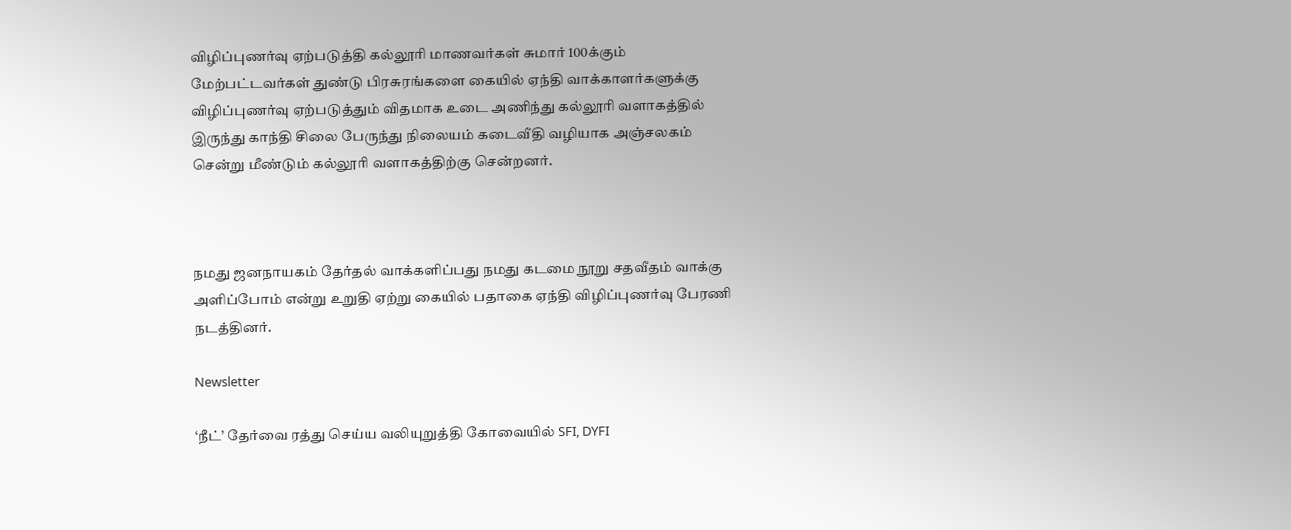விழிப்புணர்வு ஏற்படுத்தி கல்லூரி மாணவர்கள் சுமார் 100க்கும் மேற்பட்டவர்கள் துண்டு பிரசுரங்களை கையில் ஏந்தி வாக்காளர்களுக்கு விழிப்புணர்வு ஏற்படுத்தும் விதமாக உடை அணிந்து கல்லூரி வளாகத்தில் இருந்து காந்தி சிலை பேருந்து நிலையம் கடைவீதி வழியாக அஞ்சலகம் சென்று மீண்டும் கல்லூரி வளாகத்திற்கு சென்றனர்.



நமது ஜனநாயகம் தேர்தல் வாக்களிப்பது நமது கடமை நூறு சதவீதம் வாக்கு அளிப்போம் என்று உறுதி ஏற்று கையில் பதாகை ஏந்தி விழிப்புணர்வு பேரணி நடத்தினர்.

Newsletter

‘நீட்’ தேர்வை ரத்து செய்ய வலியுறுத்தி கோவையில் SFI, DYFI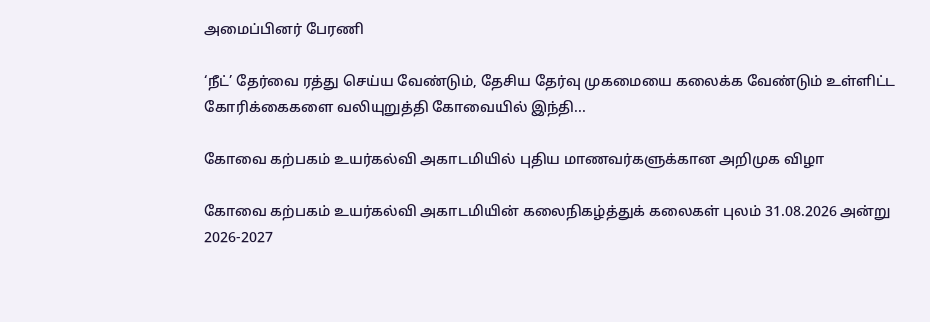அமைப்பினர் பேரணி

‘நீட்’ தேர்வை ரத்து செய்ய வேண்டும், தேசிய தேர்வு முகமையை கலைக்க வேண்டும் உள்ளிட்ட கோரிக்கைகளை வலியுறுத்தி கோவையில் இந்தி...

கோவை கற்பகம் உயர்கல்வி அகாடமியில் புதிய மாணவர்களுக்கான அறிமுக விழா

கோவை கற்பகம் உயர்கல்வி அகாடமியின் கலைநிகழ்த்துக் கலைகள் புலம் 31.08.2026 அன்று 2026-2027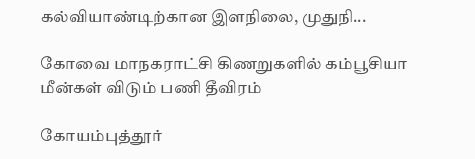கல்வியாண்டிற்கான இளநிலை, முதுநி...

கோவை மாநகராட்சி கிணறுகளில் கம்பூசியா மீன்கள் விடும் பணி தீவிரம்

கோயம்புத்தூர்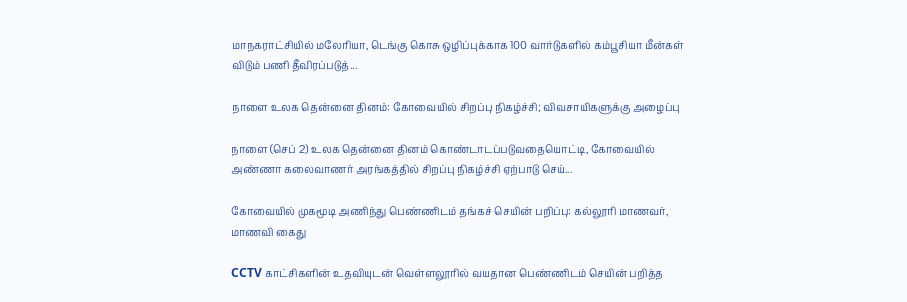மாநகராட்சியில் மலேரியா, டெங்கு கொசு ஒழிப்புக்காக 100 வார்டுகளில் கம்பூசியா மீன்கள் விடும் பணி தீவிரப்படுத்...

நாளை உலக தென்னை தினம்: கோவையில் சிறப்பு நிகழ்ச்சி; விவசாயிகளுக்கு அழைப்பு

நாளை (செப் 2) உலக தென்னை தினம் கொண்டாடப்படுவதையொட்டி, கோவையில் அண்ணா கலைவாணர் அரங்கத்தில் சிறப்பு நிகழ்ச்சி ஏற்பாடு செய்...

கோவையில் முகமூடி அணிந்து பெண்ணிடம் தங்கச் செயின் பறிப்பு: கல்லூரி மாணவர், மாணவி கைது

CCTV காட்சிகளின் உதவியுடன் வெள்ளலூரில் வயதான பெண்ணிடம் செயின் பறித்த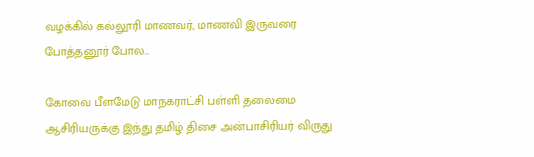வழக்கில் கல்லூரி மாணவர், மாணவி இருவரை போத்தனூர் போல...

கோவை பீளமேடு மாநகராட்சி பள்ளி தலைமை ஆசிரியருக்கு இந்து தமிழ் திசை அன்பாசிரியர் விருது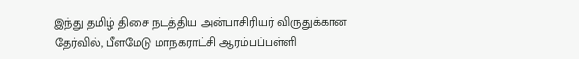இந்து தமிழ் திசை நடத்திய அன்பாசிரியர் விருதுக்கான தேர்வில், பீளமேடு மாநகராட்சி ஆரம்பப்பள்ளி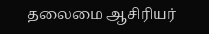தலைமை ஆசிரியர்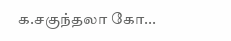க.சகுந்தலா கோ...